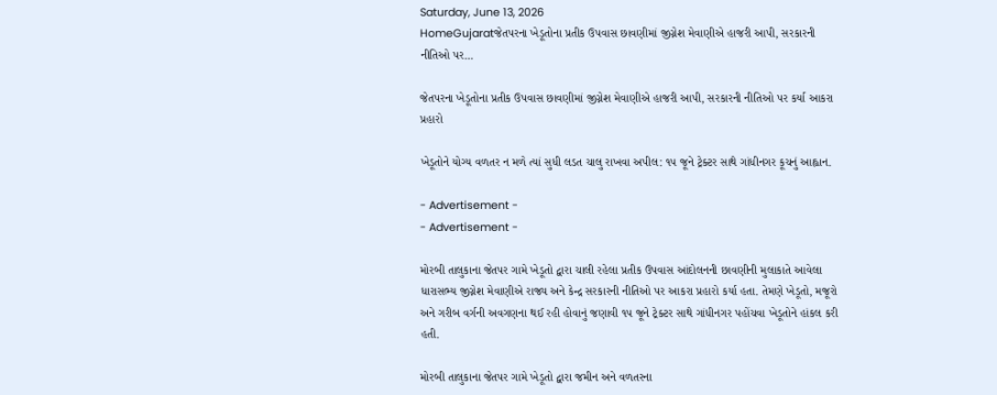Saturday, June 13, 2026
HomeGujaratજેતપરના ખેડૂતોના પ્રતીક ઉપવાસ છાવણીમાં જીગ્નેશ મેવાણીએ હાજરી આપી, સરકારની નીતિઓ પર...

જેતપરના ખેડૂતોના પ્રતીક ઉપવાસ છાવણીમાં જીગ્નેશ મેવાણીએ હાજરી આપી, સરકારની નીતિઓ પર કર્યા આકરા પ્રહારો

ખેડૂતોને યોગ્ય વળતર ન મળે ત્યાં સુધી લડત ચાલુ રાખવા અપીલ: ૧૫ જૂને ટ્રેક્ટર સાથે ગાંધીનગર કૂચનું આહ્વાન.

- Advertisement -
- Advertisement -

મોરબી તાલુકાના જેતપર ગામે ખેડૂતો દ્વારા ચાલી રહેલા પ્રતીક ઉપવાસ આંદોલનની છાવણીની મુલાકાતે આવેલા ધારાસભ્ય જીગ્નેશ મેવાણીએ રાજ્ય અને કેન્દ્ર સરકારની નીતિઓ પર આકરા પ્રહારો કર્યા હતા. તેમણે ખેડૂતો, મજૂરો અને ગરીબ વર્ગની અવગણના થઈ રહી હોવાનું જણાવી ૧૫ જૂને ટ્રેક્ટર સાથે ગાંધીનગર પહોંચવા ખેડૂતોને હાંકલ કરી હતી.

મોરબી તાલુકાના જેતપર ગામે ખેડૂતો દ્વારા જમીન અને વળતરના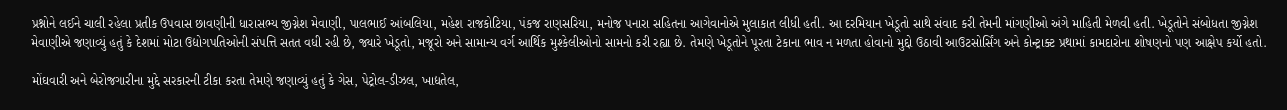પ્રશ્નોને લઈને ચાલી રહેલા પ્રતીક ઉપવાસ છાવણીની ધારાસભ્ય જીગ્નેશ મેવાણી, પાલભાઈ આંબલિયા, મહેશ રાજકોટિયા, પંકજ રાણસરિયા, મનોજ પનારા સહિતના આગેવાનોએ મુલાકાત લીધી હતી. આ દરમિયાન ખેડૂતો સાથે સંવાદ કરી તેમની માંગણીઓ અંગે માહિતી મેળવી હતી. ખેડૂતોને સંબોધતા જીગ્નેશ મેવાણીએ જણાવ્યું હતું કે દેશમાં મોટા ઉદ્યોગપતિઓની સંપત્તિ સતત વધી રહી છે, જ્યારે ખેડૂતો, મજૂરો અને સામાન્ય વર્ગ આર્થિક મુશ્કેલીઓનો સામનો કરી રહ્યા છે. તેમણે ખેડૂતોને પૂરતા ટેકાના ભાવ ન મળતા હોવાનો મુદ્દો ઉઠાવી આઉટસોર્સિંગ અને કોન્ટ્રાક્ટ પ્રથામાં કામદારોના શોષણનો પણ આક્ષેપ કર્યો હતો.

મોંઘવારી અને બેરોજગારીના મુદ્દે સરકારની ટીકા કરતા તેમણે જણાવ્યું હતું કે ગેસ, પેટ્રોલ-ડીઝલ, ખાદ્યતેલ,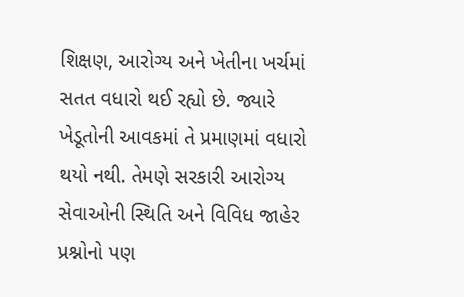શિક્ષણ, આરોગ્ય અને ખેતીના ખર્ચમાં સતત વધારો થઈ રહ્યો છે. જ્યારે ખેડૂતોની આવકમાં તે પ્રમાણમાં વધારો થયો નથી. તેમણે સરકારી આરોગ્ય સેવાઓની સ્થિતિ અને વિવિધ જાહેર પ્રશ્નોનો પણ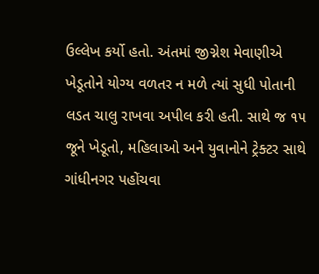ઉલ્લેખ કર્યો હતો. અંતમાં જીગ્નેશ મેવાણીએ ખેડૂતોને યોગ્ય વળતર ન મળે ત્યાં સુધી પોતાની લડત ચાલુ રાખવા અપીલ કરી હતી. સાથે જ ૧૫ જૂને ખેડૂતો, મહિલાઓ અને યુવાનોને ટ્રેક્ટર સાથે ગાંધીનગર પહોંચવા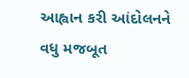આહ્વાન કરી આંદોલનને વધુ મજબૂત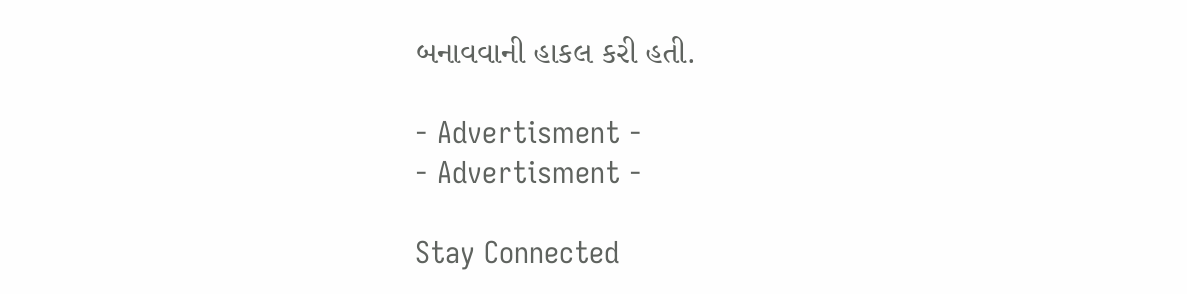બનાવવાની હાકલ કરી હતી.

- Advertisment -
- Advertisment -

Stay Connected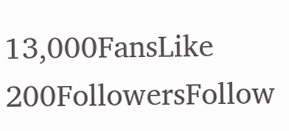13,000FansLike
200FollowersFollow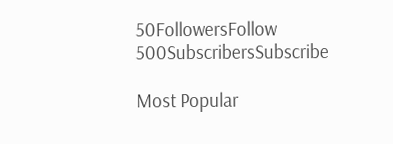50FollowersFollow
500SubscribersSubscribe

Most Popular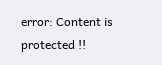error: Content is protected !!